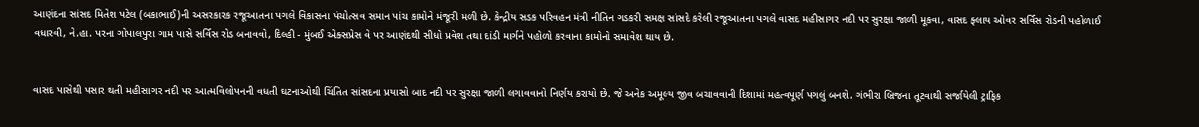આણંદના સાંસદ મિતેશ પટેલ (બકાભાઈ)ની અસરકારક રજૂઆતના પગલે વિકાસના પંચોત્સવ સમાન પાંચ કામોને મંજૂરી મળી છે. કેન્દ્રીય સડક પરિવહન મંત્રી નીતિન ગડકરી સમક્ષ સાંસદે કરેલી રજૂઆતના પગલે વાસદ મહીસાગર નદી પર સુરક્ષા જાળી મૂકવા, વાસદ ફ્લાય ઓવર સર્વિસ રોડની પહોળાઈ વધારવી, ને.હા. પરના ગોપાલપુરા ગામ પાસે સર્વિસ રોડ બનાવવો, દિલ્હી - મુંબઈ એક્સપ્રેસ વે પર આણંદથી સીધો પ્રવેશ તથા દાંડી માર્ગને પહોળો કરવાના કામોનો સમાવેશ થાય છે.


વાસદ પાસેથી પસાર થતી મહીસાગર નદી પર આત્મવિલોપનની વધતી ઘટનાઓથી ચિંતિત સાંસદના પ્રયાસો બાદ નદી પર સુરક્ષા જાળી લગાવવાનો નિર્ણય કરાયો છે. જે અનેક અમૂલ્ય જીવ બચાવવાની દિશામાં મહત્વપૂર્ણ પગલું બનશે. ગંભીરા બ્રિજના તૂટવાથી સર્જાયેલી ટ્રાફિક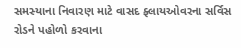સમસ્યાના નિવારણ માટે વાસદ ફ્લાયઓવરના સર્વિસ રોડને પહોળો કરવાના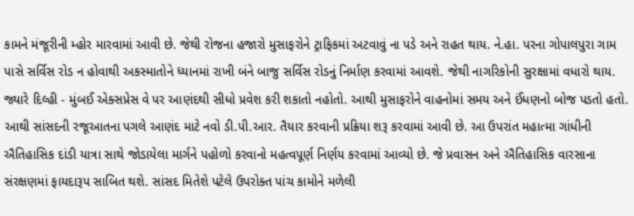કામને મંજૂરીની મ્હોર મારવામાં આવી છે. જેથી રોજના હજારો મુસાફરોને ટ્રાફિકમાં અટવાવું ના પડે અને રાહત થાય. ને.હા. પરના ગોપાલપુરા ગામ પાસે સર્વિસ રોડ ન હોવાથી અકસ્માતોને ધ્યાનમાં રાખી બંને બાજુ સર્વિસ રોડનું નિર્માણ કરવામાં આવશે. જેથી નાગરિકોની સુરક્ષામાં વધારો થાય. જ્યારે દિલ્હી - મુંબઈ એક્સપ્રેસ વે પર આણંદથી સીધો પ્રવેશ કરી શકાતો નહોતો. આથી મુસાફરોને વાહનોમાં સમય અને ઈંધણનો બોજ પડતો હતો. આથી સાંસદની રજૂઆતના પગલે આણંદ માટે નવો ડી.પી.આર. તૈયાર કરવાની પ્રક્રિયા શરૂ કરવામાં આવી છે. આ ઉપરાંત મહાત્મા ગાંધીની ઐતિહાસિક દાંડી યાત્રા સાથે જોડાયેલા માર્ગને પહોળો કરવાનો મહત્વપૂર્ણ નિર્ણય કરવામાં આવ્યો છે. જે પ્રવાસન અને ઐતિહાસિક વારસાના સંરક્ષણમાં ફાયદારૂપ સાબિત થશે. સાંસદ મિતેશે પટેલે ઉપરોક્ત પાંચ કામોને મળેલી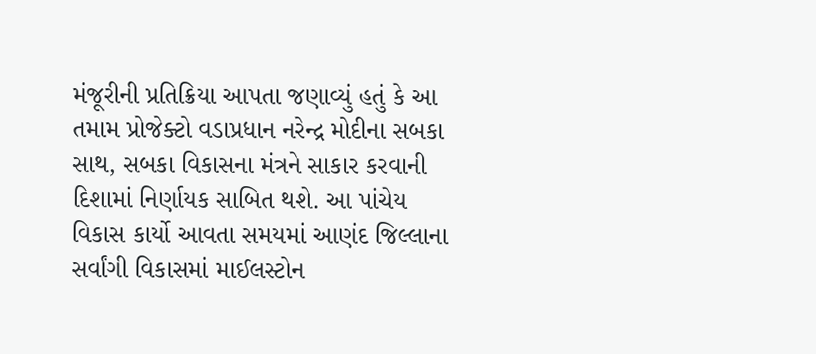મંજૂરીની પ્રતિક્રિયા આપતા જણાવ્યું હતું કે આ તમામ પ્રોજેક્ટો વડાપ્રધાન નરેન્દ્ર મોદીના સબકા સાથ, સબકા વિકાસના મંત્રને સાકાર કરવાની દિશામાં નિર્ણાયક સાબિત થશે. આ પાંચેય વિકાસ કાર્યો આવતા સમયમાં આણંદ જિલ્લાના સર્વાંગી વિકાસમાં માઈલસ્ટોન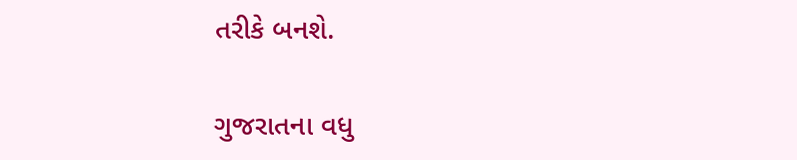તરીકે બનશે.

ગુજરાતના વધુ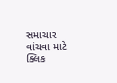સમાચાર વાંચવા માટે ક્લિક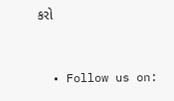કરો


  • Follow us on: